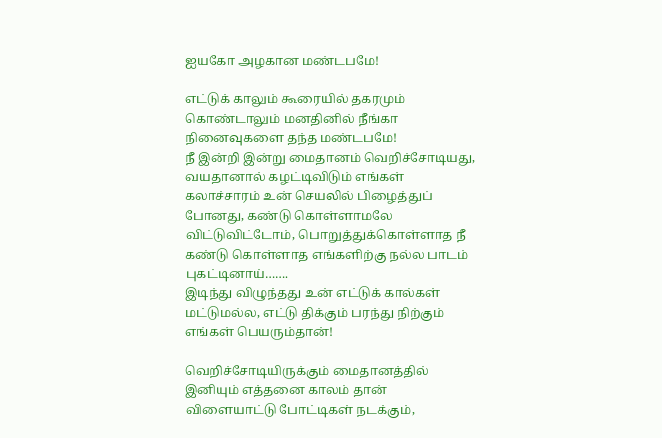ஐயகோ அழகான மண்டபமே!

எட்டுக் காலும் கூரையில் தகரமும்
கொண்டாலும் மனதினில் நீங்கா
நினைவுகளை தந்த மண்டபமே!
நீ இன்றி இன்று மைதானம் வெறிச்சோடியது,
வயதானால் கழட்டிவிடும் எங்கள்
கலாச்சாரம் உன் செயலில் பிழைத்துப்
போனது, கண்டு கொள்ளாமலே
விட்டுவிட்டோம், பொறுத்துக்கொள்ளாத நீ
கண்டு கொள்ளாத எங்களிற்கு நல்ல பாடம்
புகட்டினாய்…….
இடிந்து விழுந்தது உன் எட்டுக் கால்கள்
மட்டுமல்ல, எட்டு திக்கும் பரந்து நிற்கும்
எங்கள் பெயரும்தான்!

வெறிச்சோடியிருக்கும் மைதானத்தில்
இனியும் எத்தனை காலம் தான்
விளையாட்டு போட்டிகள் நடக்கும்,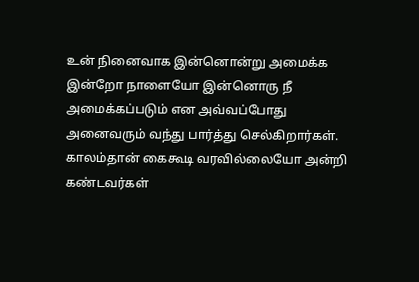உன் நினைவாக இன்னொன்று அமைக்க
இன்றோ நாளையோ இன்னொரு நீ
அமைக்கப்படும் என அவ்வப்போது
அனைவரும் வந்து பார்த்து செல்கிறார்கள்.
காலம்தான் கைகூடி வரவில்லையோ அன்றி
கண்டவர்கள்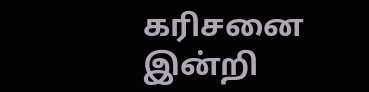கரிசனை இன்றி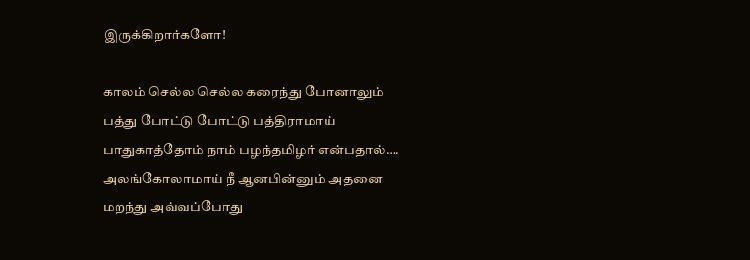இருக்கிறார்களோ!

காலம் செல்ல செல்ல கரைந்து போனாலும்
பத்து போட்டு போட்டு பத்திராமாய்
பாதுகாத்தோம் நாம் பழந்தமிழர் என்பதால்….
அலங்கோலாமாய் நீ ஆனபின்னும் அதனை
மறந்து அவ்வப்போது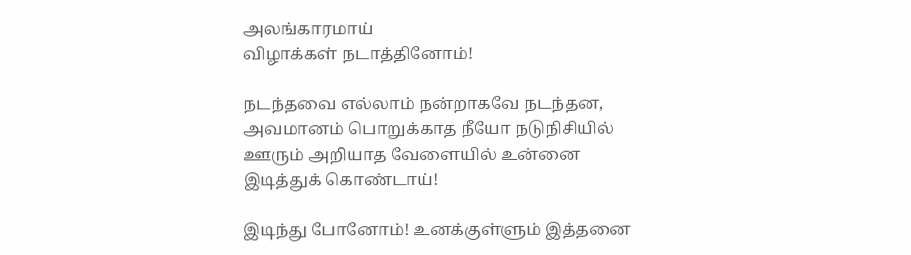அலங்காரமாய்
விழாக்கள் நடாத்தினோம்!

நடந்தவை எல்லாம் நன்றாகவே நடந்தன,
அவமானம் பொறுக்காத நீயோ நடுநிசியில்
ஊரும் அறியாத வேளையில் உன்னை
இடித்துக் கொண்டாய்!

இடிந்து போனோம்! உனக்குள்ளும் இத்தனை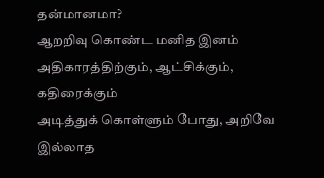தன்மானமா?
ஆறறிவு கொண்ட மனித இனம்
அதிகாரத்திற்கும், ஆட்சிக்கும், கதிரைக்கும்
அடித்துக் கொள்ளும் போது, அறிவே
இல்லாத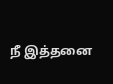நீ இத்தனை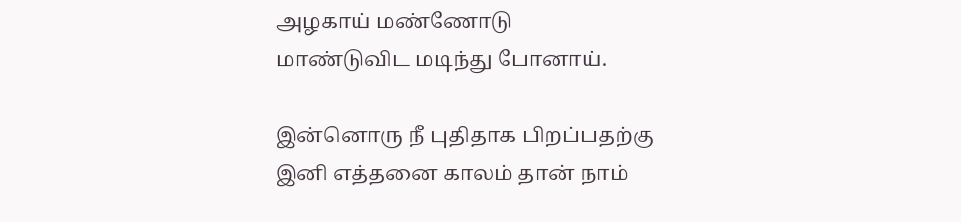அழகாய் மண்ணோடு
மாண்டுவிட மடிந்து போனாய்.

இன்னொரு நீ புதிதாக பிறப்பதற்கு
இனி எத்தனை காலம் தான் நாம்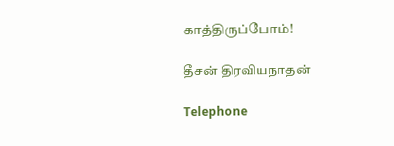காத்திருப்போம்!

தீசன் திரவியநாதன்

Telephone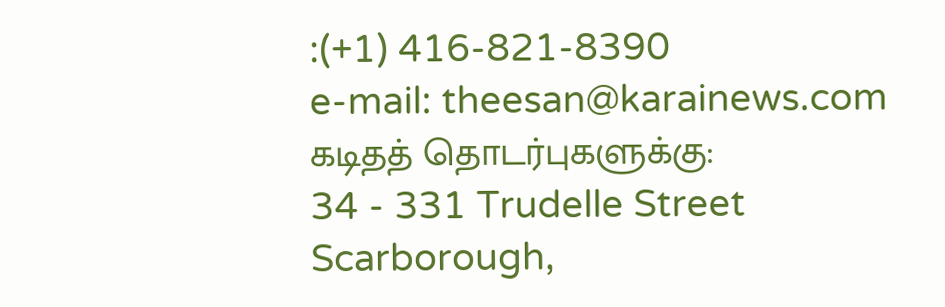:(+1) 416-821-8390
e-mail: theesan@karainews.com
கடிதத் தொடர்புகளுக்கு:
34 - 331 Trudelle Street
Scarborough,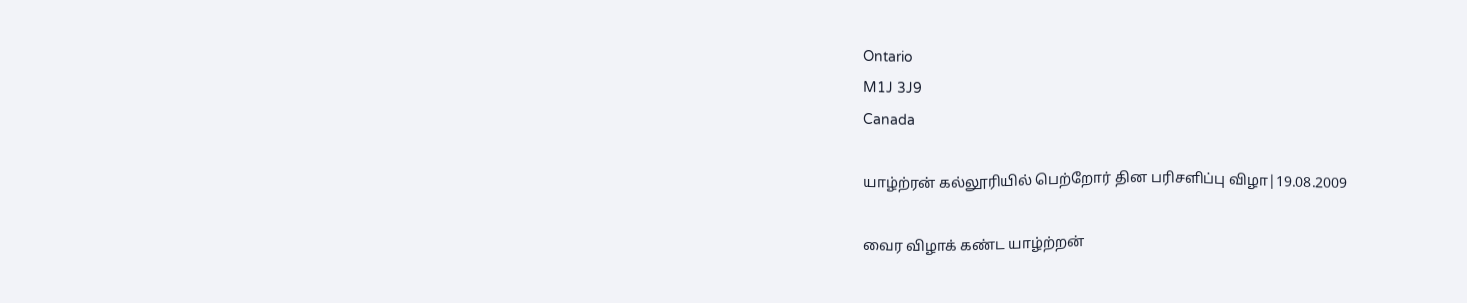Ontario
M1J 3J9
Canada

யாழ்ற்ரன் கல்லூரியில் பெற்றோர் தின பரிசளிப்பு விழா|19.08.2009

வைர விழாக் கண்ட யாழ்ற்றன்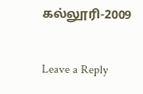கல்லூரி-2009

Leave a Reply